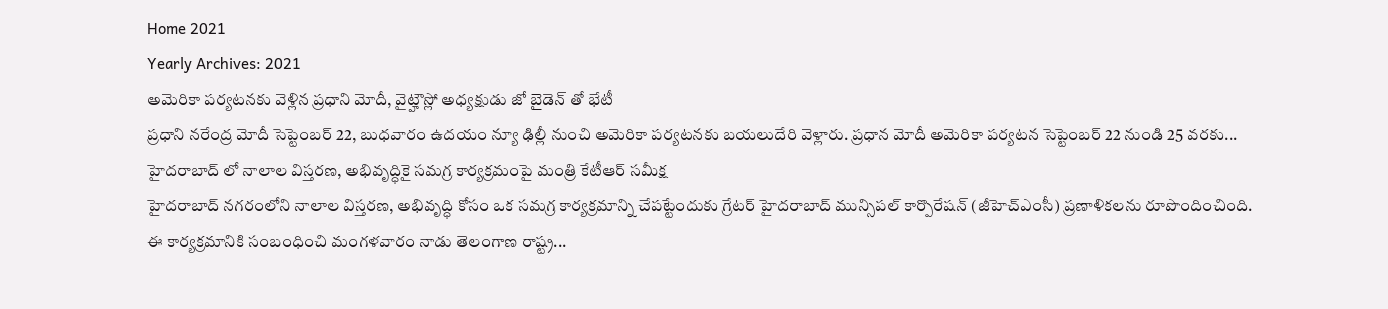Home 2021
Yearly Archives: 2021
అమెరికా పర్యటనకు వెళ్లిన ప్రధాని మోదీ, వైట్హౌస్లో అధ్యక్షుడు జో బైడెన్ తో భేటీ
ప్రధాని నరేంద్ర మోదీ సెప్టెంబర్ 22, బుధవారం ఉదయం న్యూ ఢిల్లీ నుంచి అమెరికా పర్యటనకు బయలుదేరి వెళ్లారు. ప్రధాన మోదీ అమెరికా పర్యటన సెప్టెంబర్ 22 నుండి 25 వరకు...
హైదరాబాద్ లో నాలాల విస్తరణ, అభివృద్ధికై సమగ్ర కార్యక్రమంపై మంత్రి కేటీఆర్ సమీక్ష
హైదరాబాద్ నగరంలోని నాలాల విస్తరణ, అభివృద్ధి కోసం ఒక సమగ్ర కార్యక్రమాన్ని చేపట్టేందుకు గ్రేటర్ హైదరాబాద్ మున్సిపల్ కార్పొరేషన్ (జీహెచ్ఎంసీ) ప్రణాళికలను రూపొందించింది. ఈ కార్యక్రమానికి సంబంధించి మంగళవారం నాడు తెలంగాణ రాష్ట్ర...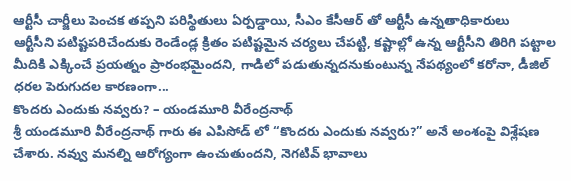ఆర్టీసీ చార్జీలు పెంచక తప్పని పరిస్థితులు ఏర్పడ్డాయి, సీఎం కేసీఆర్ తో ఆర్టీసీ ఉన్నతాధికారులు
ఆర్టీసీని పటిష్టపరిచేందుకు రెండేండ్ల క్రితం పటిష్టమైన చర్యలు చేపట్టి, కష్టాల్లో ఉన్న ఆర్టీసీని తిరిగి పట్టాల మీదికి ఎక్కించే ప్రయత్నం ప్రారంభమైందని, గాడిలో పడుతున్నదనుకుంటున్న నేపథ్యంలో కరోనా, డీజిల్ ధరల పెరుగుదల కారణంగా...
కొందరు ఎందుకు నవ్వరు? – యండమూరి వీరేంద్రనాథ్
శ్రీ యండమూరి వీరేంద్రనాథ్ గారు ఈ ఎపిసోడ్ లో “కొందరు ఎందుకు నవ్వరు?” అనే అంశంపై విశ్లేషణ చేశారు. నవ్వు మనల్ని ఆరోగ్యంగా ఉంచుతుందని, నెగటివ్ భావాలు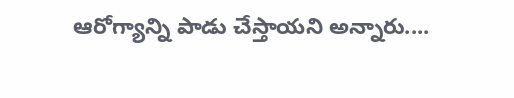ఆరోగ్యాన్ని పాడు చేస్తాయని అన్నారు....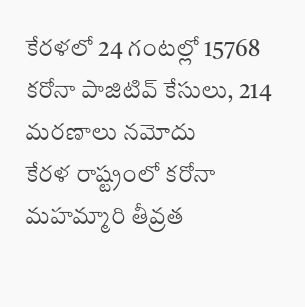కేరళలో 24 గంటల్లో 15768 కరోనా పాజిటివ్ కేసులు, 214 మరణాలు నమోదు
కేరళ రాష్ట్రంలో కరోనా మహమ్మారి తీవ్రత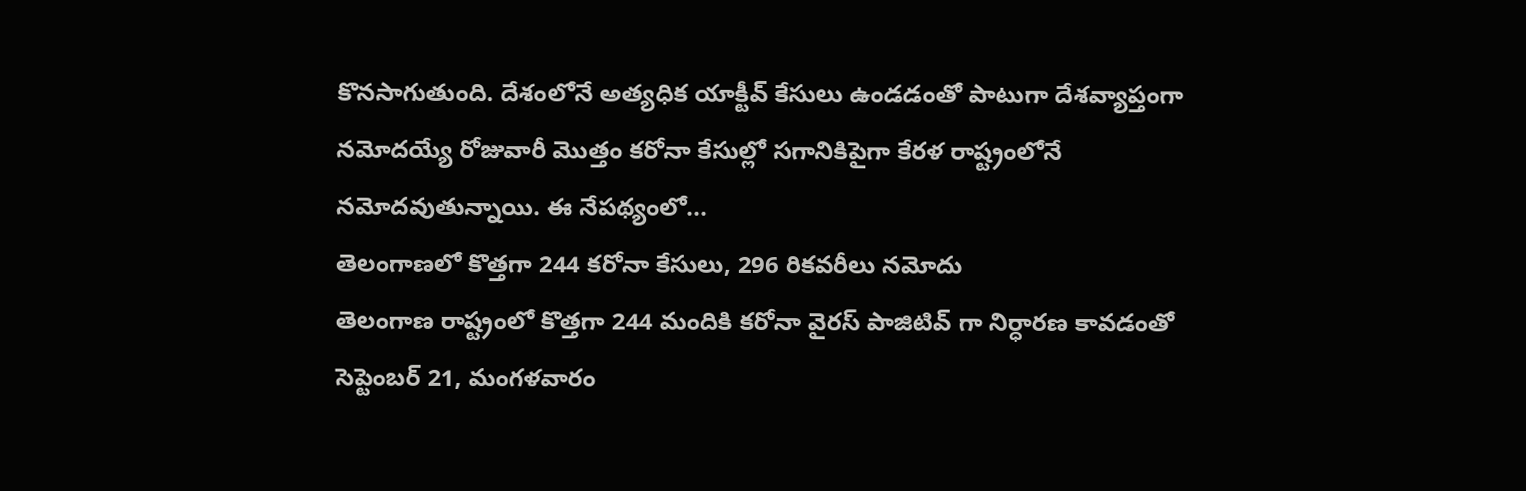కొనసాగుతుంది. దేశంలోనే అత్యధిక యాక్టీవ్ కేసులు ఉండడంతో పాటుగా దేశవ్యాప్తంగా నమోదయ్యే రోజువారీ మొత్తం కరోనా కేసుల్లో సగానికిపైగా కేరళ రాష్ట్రంలోనే నమోదవుతున్నాయి. ఈ నేపథ్యంలో...
తెలంగాణలో కొత్తగా 244 కరోనా కేసులు, 296 రికవరీలు నమోదు
తెలంగాణ రాష్ట్రంలో కొత్తగా 244 మందికి కరోనా వైరస్ పాజిటివ్ గా నిర్ధారణ కావడంతో సెప్టెంబర్ 21, మంగళవారం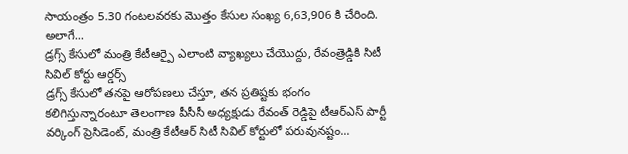సాయంత్రం 5.30 గంటలవరకు మొత్తం కేసుల సంఖ్య 6,63,906 కి చేరింది. అలాగే...
డ్రగ్స్ కేసులో మంత్రి కేటీఆర్పై ఎలాంటి వ్యాఖ్యలు చేయొద్దు, రేవంత్రెడ్డికి సిటీ సివిల్ కోర్టు ఆర్డర్స్
డ్రగ్స్ కేసులో తనపై ఆరోపణలు చేస్తూ, తన ప్రతిష్టకు భంగం కలిగిస్తున్నారంటూ తెలంగాణ పీసీసీ అధ్యక్షుడు రేవంత్ రెడ్డిపై టీఆర్ఎస్ పార్టీ వర్కింగ్ ప్రెసిడెంట్, మంత్రి కేటీఆర్ సిటీ సివిల్ కోర్టులో పరువునష్టం...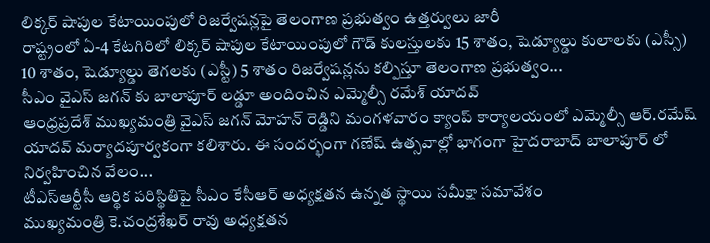లిక్కర్ షాపుల కేటాయింపులో రిజర్వేషన్లపై తెలంగాణ ప్రభుత్వం ఉత్తర్వులు జారీ
రాష్ట్రంలో ఏ-4 కేటగిరిలో లిక్కర్ షాపుల కేటాయింపులో గౌడ్ కులస్తులకు 15 శాతం, షెడ్యూల్డు కులాలకు (ఎస్సీ) 10 శాతం, షెడ్యూల్డు తెగలకు (ఎస్టీ) 5 శాతం రిజర్వేషన్లను కల్పిస్తూ తెలంగాణ ప్రభుత్వం...
సీఎం వైఎస్ జగన్ కు బాలాపూర్ లడ్డూ అందించిన ఎమ్మెల్సీ రమేశ్ యాదవ్
ఆంధ్రప్రదేశ్ ముఖ్యమంత్రి వైఎస్ జగన్ మోహన్ రెడ్డిని మంగళవారం క్యాంప్ కార్యాలయంలో ఎమ్మెల్సీ ఆర్.రమేష్ యాదవ్ మర్యాదపూర్వకంగా కలిశారు. ఈ సందర్భంగా గణేష్ ఉత్సవాల్లో భాగంగా హైదరాబాద్ బాలాపూర్ లో నిర్వహించిన వేలం...
టీఎస్ఆర్టీసీ ఆర్థిక పరిస్థితిపై సీఎం కేసీఆర్ అధ్యక్షతన ఉన్నత స్థాయి సమీక్షా సమావేశం
ముఖ్యమంత్రి కె.చంద్రశేఖర్ రావు అధ్యక్షతన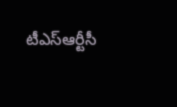టీఎస్ఆర్టీసీ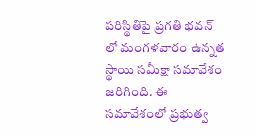పరిస్థితిపై ప్రగతి భవన్ లో మంగళవారం ఉన్నత స్థాయి సమీక్షా సమావేశం జరిగింది. ఈ సమావేశంలో ప్రభుత్వ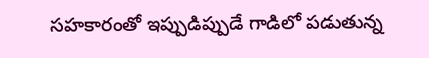సహకారంతో ఇప్పుడిప్పుడే గాడిలో పడుతున్న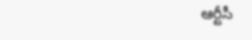ఆర్టీసీ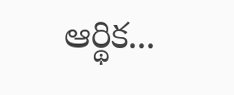ఆర్థిక...